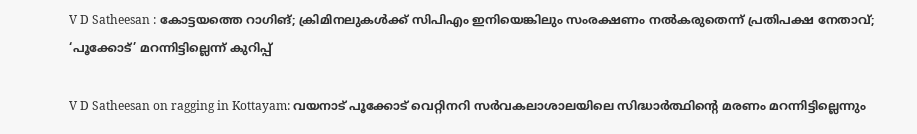V D Satheesan : കോട്ടയത്തെ റാഗിങ്; ക്രിമിനലുകള്‍ക്ക് സിപിഎം ഇനിയെങ്കിലും സംരക്ഷണം നല്‍കരുതെന്ന് പ്രതിപക്ഷ നേതാവ്; ‘പൂക്കോട്’ മറന്നിട്ടില്ലെന്ന് കുറിപ്പ്‌

V D Satheesan on ragging in Kottayam: വയനാട് പൂക്കോട് വെറ്റിനറി സർവകലാശാലയിലെ സിദ്ധാർത്ഥിന്റെ മരണം മറന്നിട്ടില്ലെന്നും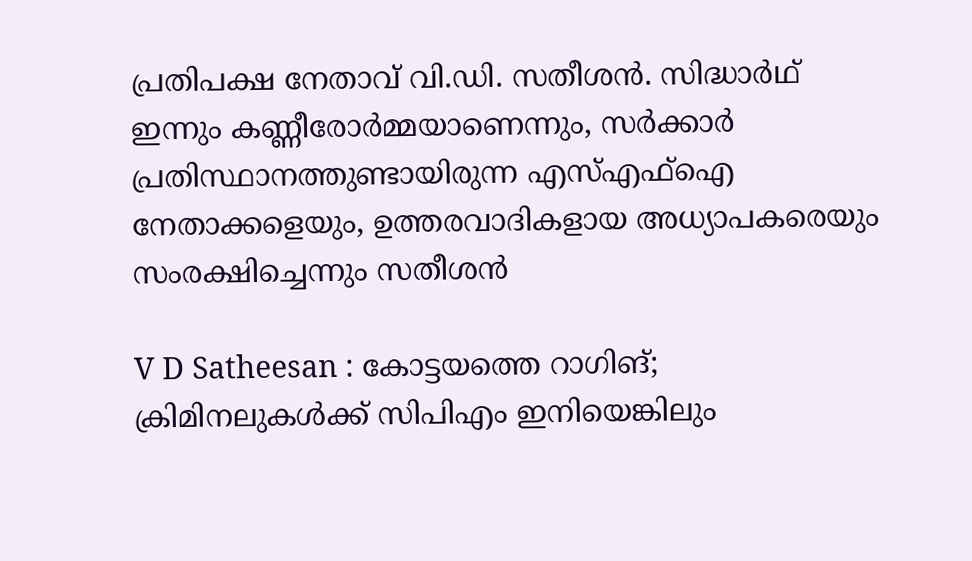പ്രതിപക്ഷ നേതാവ് വി.ഡി. സതീശന്‍. സിദ്ധാർഥ് ഇന്നും കണ്ണീരോർമ്മയാണെന്നും, സര്‍ക്കാര്‍ പ്രതിസ്ഥാനത്തുണ്ടായിരുന്ന എസ്എഫ്‌ഐ നേതാക്കളെയും, ഉത്തരവാദികളായ അധ്യാപകരെയും സംരക്ഷിച്ചെന്നും സതീശന്‍

V D Satheesan : കോട്ടയത്തെ റാഗിങ്; ക്രിമിനലുകള്‍ക്ക് സിപിഎം ഇനിയെങ്കിലും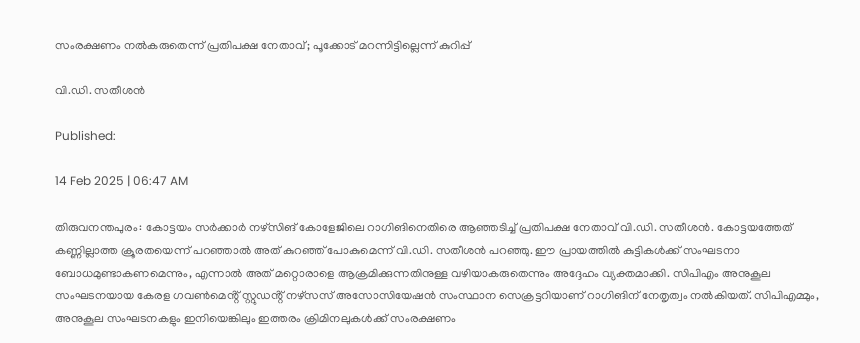സംരക്ഷണം നല്‍കരുതെന്ന് പ്രതിപക്ഷ നേതാവ്; പൂക്കോട് മറന്നിട്ടില്ലെന്ന് കുറിപ്പ്‌

വി.ഡി. സതീശന്‍

Published:

14 Feb 2025 | 06:47 AM

തിരുവനന്തപുരം: കോട്ടയം സർക്കാർ നഴ്സിങ് കോളേജിലെ റാഗിങിനെതിരെ ആഞ്ഞടിച്ച് പ്രതിപക്ഷ നേതാവ് വി.ഡി. സതീശന്‍. കോട്ടയത്തേത്‌ കണ്ണില്ലാത്ത ക്രൂരതയെന്ന് പറഞ്ഞാൽ അത് കുറഞ്ഞ് പോകുമെന്ന് വി.ഡി. സതീശന്‍ പറഞ്ഞു. ഈ പ്രായത്തില്‍ കുട്ടികള്‍ക്ക് സംഘടനാ ബോധമുണ്ടാകണമെന്നും, എന്നാല്‍ അത് മറ്റൊരാളെ ആക്രമിക്കുന്നതിനുള്ള വഴിയാകരുതെന്നും അദ്ദേഹം വ്യക്തമാക്കി. സിപിഎം അനുകൂല സംഘടനയായ കേരള ഗവൺമെൻ്റ് സ്റ്റുഡൻ്റ് നഴ്സസ് അസോസിയേഷൻ സംസ്ഥാന സെക്രട്ടറിയാണ് റാഗിങിന് നേതൃത്വം നല്‍കിയത്. സിപിഎമ്മും, അനുകൂല സംഘടനകളും ഇനിയെങ്കിലും ഇത്തരം ക്രിമിനലുകള്‍ക്ക് സംരക്ഷണം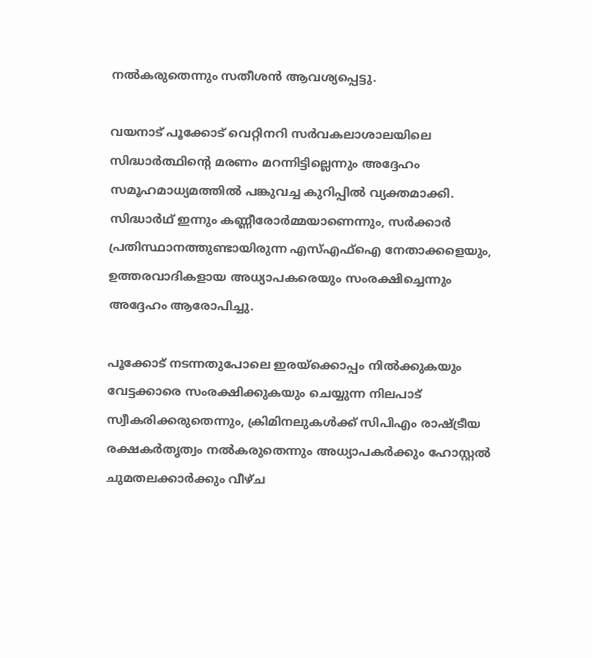നല്‍കരുതെന്നും സതീശന്‍ ആവശ്യപ്പെട്ടു.

വയനാട് പൂക്കോട് വെറ്റിനറി സർവകലാശാലയിലെ സിദ്ധാർത്ഥിന്റെ മരണം മറന്നിട്ടില്ലെന്നും അദ്ദേഹം സമൂഹമാധ്യമത്തില്‍ പങ്കുവച്ച കുറിപ്പില്‍ വ്യക്തമാക്കി. സിദ്ധാർഥ് ഇന്നും കണ്ണീരോർമ്മയാണെന്നും, സര്‍ക്കാര്‍ പ്രതിസ്ഥാനത്തുണ്ടായിരുന്ന എസ്എഫ്‌ഐ നേതാക്കളെയും, ഉത്തരവാദികളായ അധ്യാപകരെയും സംരക്ഷിച്ചെന്നും അദ്ദേഹം ആരോപിച്ചു.

പൂക്കോട് നടന്നതുപോലെ ഇരയ്‌ക്കൊപ്പം നില്‍ക്കുകയും വേട്ടക്കാരെ സംരക്ഷിക്കുകയും ചെയ്യുന്ന നിലപാട് സ്വീകരിക്കരുതെന്നും, ക്രിമിനലുകള്‍ക്ക് സിപിഎം രാഷ്ട്രീയ രക്ഷകര്‍തൃത്വം നല്‍കരുതെന്നും അധ്യാപകര്‍ക്കും ഹോസ്റ്റല്‍ ചുമതലക്കാര്‍ക്കും വീഴ്ച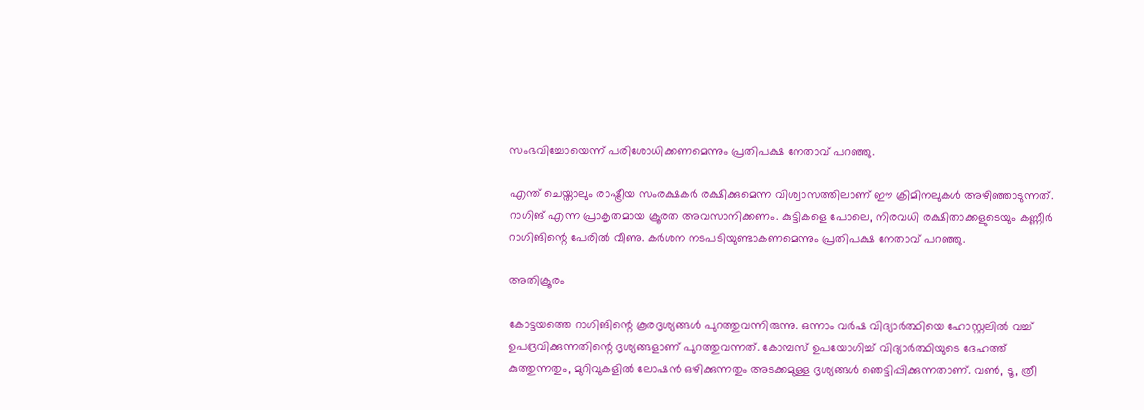സംഭവിച്ചോയെന്ന് പരിശോധിക്കണമെന്നും പ്രതിപക്ഷ നേതാവ് പറഞ്ഞു.

എന്ത് ചെയ്താലും രാഷ്ട്രീയ സംരക്ഷകര്‍ രക്ഷിക്കുമെന്ന വിശ്വാസത്തിലാണ് ഈ ക്രിമിനലുകള്‍ അഴിഞ്ഞാടുന്നത്. റാഗിങ് എന്ന പ്രാകൃതമായ ക്രൂരത അവസാനിക്കണം. കുട്ടികളെ പോലെ, നിരവധി രക്ഷിതാക്കളുടെയും കണ്ണീര്‍ റാഗിങിന്റെ പേരില്‍ വീണു. കര്‍ശന നടപടിയുണ്ടാകണമെന്നും പ്രതിപക്ഷ നേതാവ് പറഞ്ഞു.

അതിക്രൂരം

കോട്ടയത്തെ റാഗിങിന്റെ കൂരദൃശ്യങ്ങള്‍ പുറത്തുവന്നിരുന്നു. ഒന്നാം വര്‍ഷ വിദ്യാര്‍ത്ഥിയെ ഹോസ്റ്റലില്‍ വച്ച് ഉപദ്രവിക്കുന്നതിന്റെ ദൃശ്യങ്ങളാണ് പുറത്തുവന്നത്. കോമ്പസ് ഉപയോഗിച്ച് വിദ്യാര്‍ത്ഥിയുടെ ദേഹത്ത് കുത്തുന്നതും, മുറിവുകളില്‍ ലോഷന്‍ ഒഴിക്കുന്നതും അടക്കമുള്ള ദൃശ്യങ്ങള്‍ ഞെട്ടിപ്പിക്കുന്നതാണ്. വണ്‍, ടൂ, ത്രീ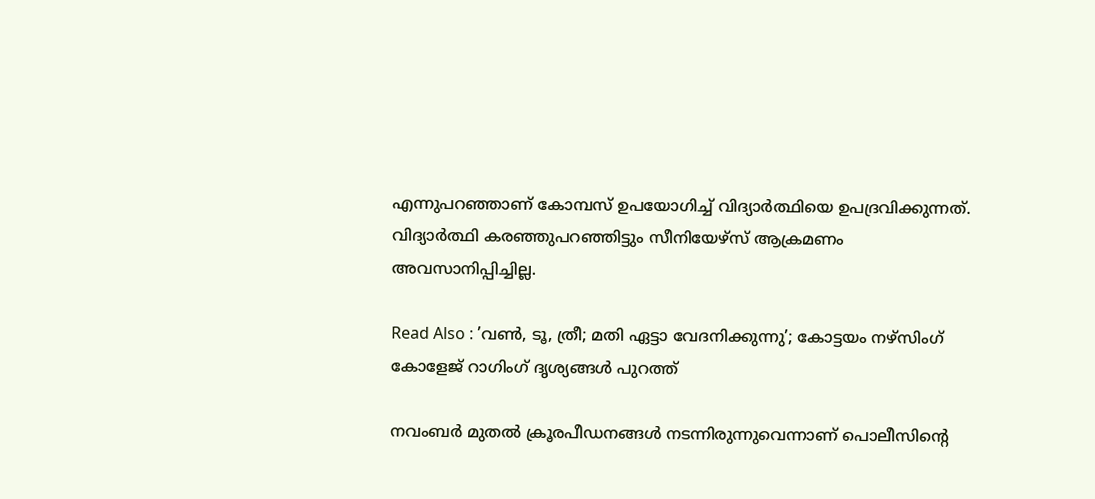എന്നുപറഞ്ഞാണ് കോമ്പസ് ഉപയോഗിച്ച് വിദ്യാര്‍ത്ഥിയെ ഉപദ്രവിക്കുന്നത്. വിദ്യാര്‍ത്ഥി കരഞ്ഞുപറഞ്ഞിട്ടും സീനിയേഴ്‌സ് ആക്രമണം അവസാനിപ്പിച്ചില്ല.

Read Also : ’വണ്‍, ടൂ, ത്രീ; മതി ഏട്ടാ വേദനിക്കുന്നു’; കോട്ടയം നഴ്സിംഗ് കോളേജ് റാഗിംഗ് ദൃശ്യങ്ങൾ പുറത്ത്

നവംബര്‍ മുതല്‍ ക്രൂരപീഡനങ്ങള്‍ നടന്നിരുന്നുവെന്നാണ് പൊലീസിന്റെ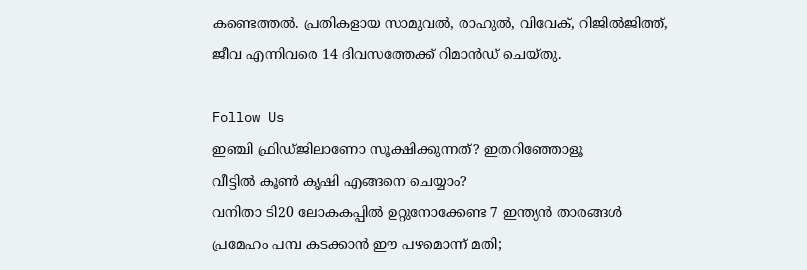കണ്ടെത്തല്‍. പ്രതികളായ സാമുവൽ, രാഹുൽ, വിവേക്, റിജിൽജിത്ത്, ജീവ എന്നിവരെ 14 ദിവസത്തേക്ക് റിമാന്‍ഡ് ചെയ്തു.

Follow Us
ഇഞ്ചി ഫ്രിഡ്ജിലാണോ സൂക്ഷിക്കുന്നത്? ഇതറിഞ്ഞോളൂ
വീട്ടിൽ കൂൺ കൃഷി എങ്ങനെ ചെയ്യാം?
വനിതാ ടി20 ലോകകപ്പില്‍ ഉറ്റുനോക്കേണ്ട 7 ഇന്ത്യന്‍ താരങ്ങള്‍
പ്രമേഹം പമ്പ കടക്കാന്‍ ഈ പഴമൊന്ന് മതി;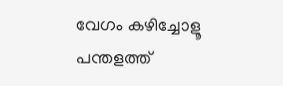വേഗം കഴിച്ചോളൂ
പന്തളത്ത്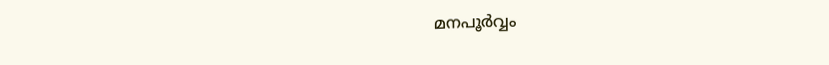മനപൂർവ്വം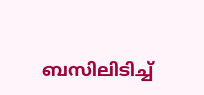ബസിലിടിച്ച്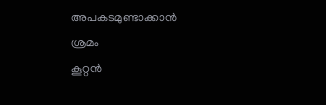അപകടമുണ്ടാക്കാൻ ശ്രമം
കൂറ്റൻ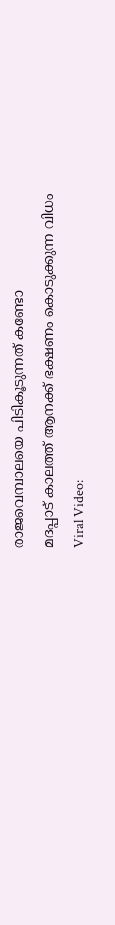രാജവെമ്പാലയെ പിടികൂടുന്നത് കണ്ടോ
മദപ്പാട് കാലത്ത് ആനക്ക് ഭക്ഷണം കൊടുക്കുന്ന വിധം
Viral Video: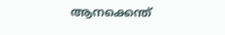ആനക്കെന്ത്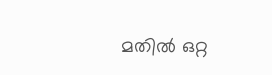മതിൽ ഒറ്റ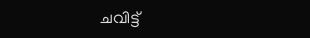ചവിട്ട്